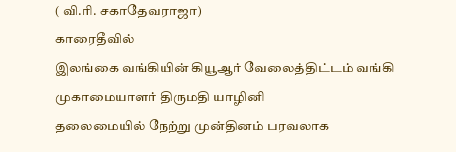( வி.ரி. சகாதேவராஜா)
காரைதீவில்
இலங்கை வங்கியின் கியூஆர் வேலைத்திட்டம் வங்கி முகாமையாளர் திருமதி யாழினி
தலைமையில் நேற்று முன்தினம் பரவலாக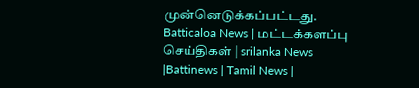முன்னெடுக்கப்பட்டது.
Batticaloa News | மட்டக்களப்பு செய்திகள் | srilanka News |Battinews | Tamil News |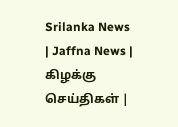Srilanka News | Jaffna News | கிழக்கு செய்திகள் |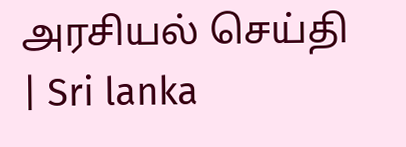அரசியல் செய்தி | Sri lanka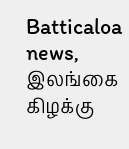Batticaloa news, இலங்கை கிழக்கு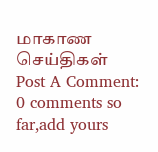மாகாண செய்திகள்
Post A Comment:
0 comments so far,add yours